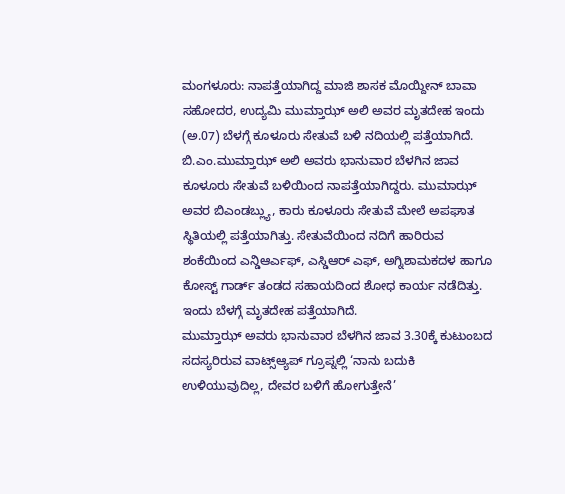ಮಂಗಳೂರು: ನಾಪತ್ತೆಯಾಗಿದ್ದ ಮಾಜಿ ಶಾಸಕ ಮೊಯ್ದೀನ್ ಬಾವಾ ಸಹೋದರ, ಉದ್ಯಮಿ ಮುಮ್ತಾಝ್ ಅಲಿ ಅವರ ಮೃತದೇಹ ಇಂದು (ಅ.07) ಬೆಳಗ್ಗೆ ಕೂಳೂರು ಸೇತುವೆ ಬಳಿ ನದಿಯಲ್ಲಿ ಪತ್ತೆಯಾಗಿದೆ.
ಬಿ.ಎಂ.ಮುಮ್ತಾಝ್ ಅಲಿ ಅವರು ಭಾನುವಾರ ಬೆಳಗಿನ ಜಾವ ಕೂಳೂರು ಸೇತುವೆ ಬಳಿಯಿಂದ ನಾಪತ್ತೆಯಾಗಿದ್ದರು. ಮುಮಾಝ್ ಅವರ ಬಿಎಂಡಬ್ಲ್ಯು, ಕಾರು ಕೂಳೂರು ಸೇತುವೆ ಮೇಲೆ ಅಪಘಾತ ಸ್ಥಿತಿಯಲ್ಲಿ ಪತ್ತೆಯಾಗಿತ್ತು. ಸೇತುವೆಯಿಂದ ನದಿಗೆ ಹಾರಿರುವ ಶಂಕೆಯಿಂದ ಎನ್ಡಿಆರ್ಎಫ್, ಎಸ್ಡಿಆರ್ ಎಫ್, ಅಗ್ನಿಶಾಮಕದಳ ಹಾಗೂ ಕೋಸ್ಟ್ ಗಾರ್ಡ್ ತಂಡದ ಸಹಾಯದಿಂದ ಶೋಧ ಕಾರ್ಯ ನಡೆದಿತ್ತು. ಇಂದು ಬೆಳಗ್ಗೆ ಮೃತದೇಹ ಪತ್ತೆಯಾಗಿದೆ.
ಮುಮ್ತಾಝ್ ಅವರು ಭಾನುವಾರ ಬೆಳಗಿನ ಜಾವ 3.30ಕ್ಕೆ ಕುಟುಂಬದ ಸದಸ್ಯರಿರುವ ವಾಟ್ಸ್ಆ್ಯಪ್ ಗ್ರೂಪ್ನಲ್ಲಿ ‘ನಾನು ಬದುಕಿ ಉಳಿಯುವುದಿಲ್ಲ, ದೇವರ ಬಳಿಗೆ ಹೋಗುತ್ತೇನೆ’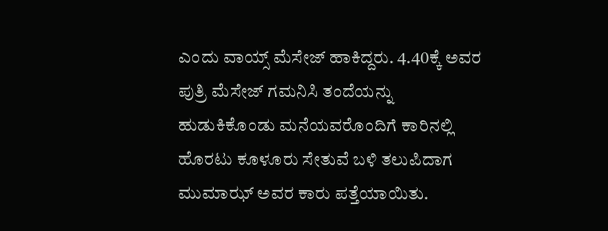ಎಂದು ವಾಯ್ಸ್ ಮೆಸೇಜ್ ಹಾಕಿದ್ದರು. 4.40ಕ್ಕೆ ಅವರ ಪುತ್ರಿ ಮೆಸೇಜ್ ಗಮನಿಸಿ ತಂದೆಯನ್ನು ಹುಡುಕಿಕೊಂಡು ಮನೆಯವರೊಂದಿಗೆ ಕಾರಿನಲ್ಲಿ ಹೊರಟು ಕೂಳೂರು ಸೇತುವೆ ಬಳಿ ತಲುಪಿದಾಗ ಮುಮಾಝ್ ಅವರ ಕಾರು ಪತ್ತೆಯಾಯಿತು.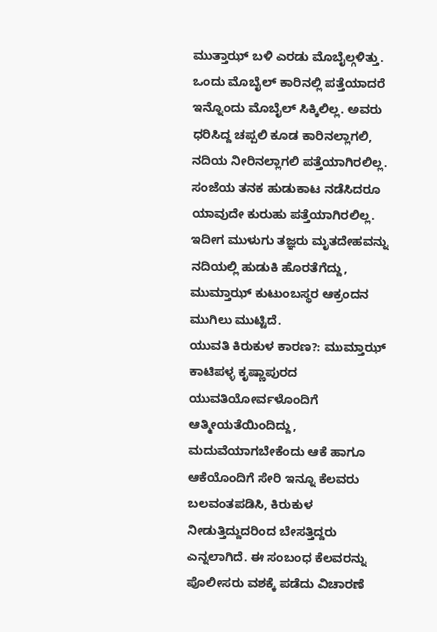ಮುತ್ತಾಝ್ ಬಳಿ ಎರಡು ಮೊಬೈಲ್ಗಳಿತ್ತು. ಒಂದು ಮೊಬೈಲ್ ಕಾರಿನಲ್ಲಿ ಪತ್ತೆಯಾದರೆ ಇನ್ನೊಂದು ಮೊಬೈಲ್ ಸಿಕ್ಕಿಲಿಲ್ಲ. ಅವರು ಧರಿಸಿದ್ದ ಚಪ್ಪಲಿ ಕೂಡ ಕಾರಿನಲ್ಲಾಗಲಿ, ನದಿಯ ನೀರಿನಲ್ಲಾಗಲಿ ಪತ್ತೆಯಾಗಿರಲಿಲ್ಲ. ಸಂಜೆಯ ತನಕ ಹುಡುಕಾಟ ನಡೆಸಿದರೂ ಯಾವುದೇ ಕುರುಹು ಪತ್ತೆಯಾಗಿರಲಿಲ್ಲ. ಇದೀಗ ಮುಳುಗು ತಜ್ಞರು ಮೃತದೇಹವನ್ನು ನದಿಯಲ್ಲಿ ಹುಡುಕಿ ಹೊರತೆಗೆದ್ದು, ಮುಮ್ತಾಝ್ ಕುಟುಂಬಸ್ಥರ ಆಕ್ರಂದನ ಮುಗಿಲು ಮುಟ್ಟಿದೆ.
ಯುವತಿ ಕಿರುಕುಳ ಕಾರಣ?: ಮುಮ್ತಾಝ್ ಕಾಟಿಪಳ್ಳ ಕೃಷ್ಣಾಪುರದ ಯುವತಿಯೋರ್ವಳೊಂದಿಗೆ ಆತ್ಮೀಯತೆಯಿಂದಿದ್ದು, ಮದುವೆಯಾಗಬೇಕೆಂದು ಆಕೆ ಹಾಗೂ ಆಕೆಯೊಂದಿಗೆ ಸೇರಿ ಇನ್ನೂ ಕೆಲವರು ಬಲವಂತಪಡಿಸಿ, ಕಿರುಕುಳ ನೀಡುತ್ತಿದ್ದುದರಿಂದ ಬೇಸತ್ತಿದ್ದರು ಎನ್ನಲಾಗಿದೆ. ಈ ಸಂಬಂಧ ಕೆಲವರನ್ನು ಪೊಲೀಸರು ವಶಕ್ಕೆ ಪಡೆದು ವಿಚಾರಣೆ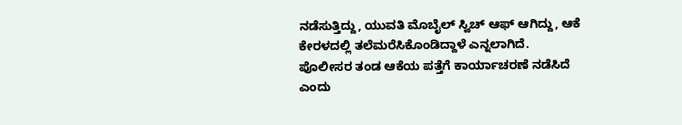ನಡೆಸುತ್ತಿದ್ದು, ಯುವತಿ ಮೊಬೈಲ್ ಸ್ವಿಚ್ ಆಫ್ ಆಗಿದ್ದು, ಆಕೆ ಕೇರಳದಲ್ಲಿ ತಲೆಮರೆಸಿಕೊಂಡಿದ್ದಾಳೆ ಎನ್ನಲಾಗಿದೆ. ಪೊಲೀಸರ ತಂಡ ಆಕೆಯ ಪತ್ತೆಗೆ ಕಾರ್ಯಾಚರಣೆ ನಡೆಸಿದೆ ಎಂದು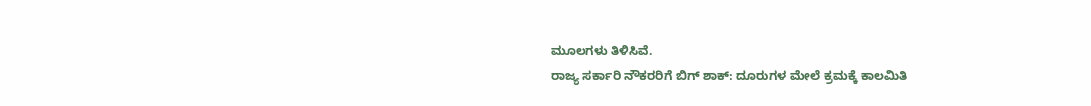ಮೂಲಗಳು ತಿಳಿಸಿವೆ.
ರಾಜ್ಯ ಸರ್ಕಾರಿ ನೌಕರರಿಗೆ ಬಿಗ್ ಶಾಕ್: ದೂರುಗಳ ಮೇಲೆ ಕ್ರಮಕ್ಕೆ ಕಾಲಮಿತಿ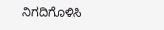ನಿಗದಿಗೊಳಿಸಿ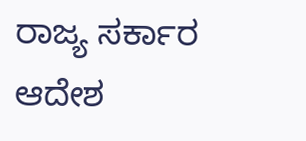ರಾಜ್ಯ ಸರ್ಕಾರ ಆದೇಶ